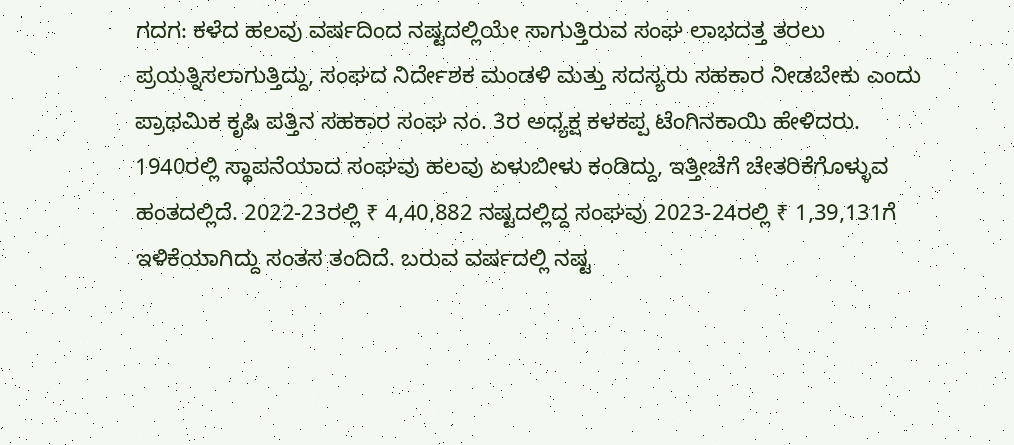ಗದಗ: ಕಳೆದ ಹಲವು ವರ್ಷದಿಂದ ನಷ್ಟದಲ್ಲಿಯೇ ಸಾಗುತ್ತಿರುವ ಸಂಘ ಲಾಭದತ್ತ ತರಲು ಪ್ರಯತ್ನಿಸಲಾಗುತ್ತಿದ್ದು, ಸಂಘದ ನಿರ್ದೇಶಕ ಮಂಡಳಿ ಮತ್ತು ಸದಸ್ಯರು ಸಹಕಾರ ನೀಡಬೇಕು ಎಂದು ಪ್ರಾಥಮಿಕ ಕೃಷಿ ಪತ್ತಿನ ಸಹಕಾರ ಸಂಘ ನಂ. 3ರ ಅಧ್ಯಕ್ಷ ಕಳಕಪ್ಪ ಟೆಂಗಿನಕಾಯಿ ಹೇಳಿದರು.
1940ರಲ್ಲಿ ಸ್ಥಾಪನೆಯಾದ ಸಂಘವು ಹಲವು ಏಳುಬೀಳು ಕಂಡಿದ್ದು, ಇತ್ತೀಚೆಗೆ ಚೇತರಿಕೆಗೊಳ್ಳುವ ಹಂತದಲ್ಲಿದೆ. 2022-23ರಲ್ಲಿ ₹ 4,40,882 ನಷ್ಟದಲ್ಲಿದ್ದ ಸಂಘವು 2023-24ರಲ್ಲಿ ₹ 1,39,131ಗೆ ಇಳಿಕೆಯಾಗಿದ್ದು ಸಂತಸ ತಂದಿದೆ. ಬರುವ ವರ್ಷದಲ್ಲಿ ನಷ್ಟ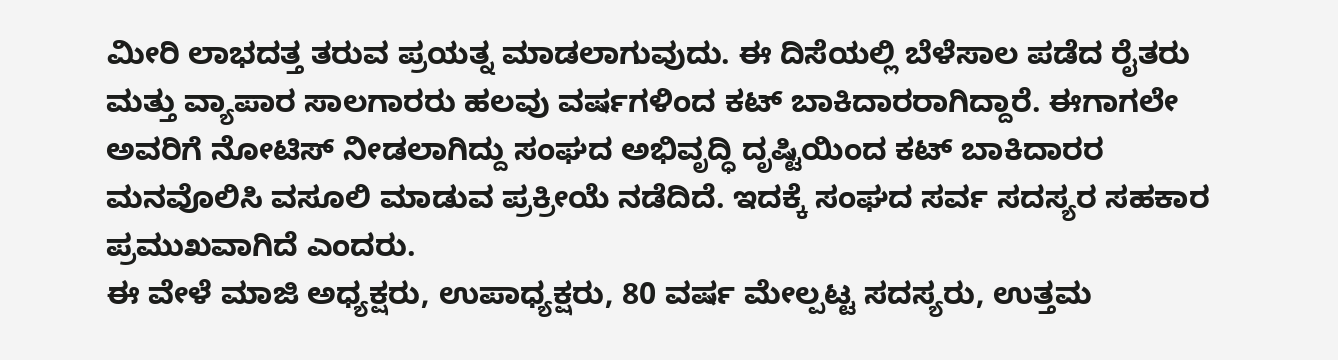ಮೀರಿ ಲಾಭದತ್ತ ತರುವ ಪ್ರಯತ್ನ ಮಾಡಲಾಗುವುದು. ಈ ದಿಸೆಯಲ್ಲಿ ಬೆಳೆಸಾಲ ಪಡೆದ ರೈತರು ಮತ್ತು ವ್ಯಾಪಾರ ಸಾಲಗಾರರು ಹಲವು ವರ್ಷಗಳಿಂದ ಕಟ್ ಬಾಕಿದಾರರಾಗಿದ್ದಾರೆ. ಈಗಾಗಲೇ ಅವರಿಗೆ ನೋಟಿಸ್ ನೀಡಲಾಗಿದ್ದು ಸಂಘದ ಅಭಿವೃದ್ಧಿ ದೃಷ್ಟಿಯಿಂದ ಕಟ್ ಬಾಕಿದಾರರ ಮನವೊಲಿಸಿ ವಸೂಲಿ ಮಾಡುವ ಪ್ರಕ್ರೀಯೆ ನಡೆದಿದೆ. ಇದಕ್ಕೆ ಸಂಘದ ಸರ್ವ ಸದಸ್ಯರ ಸಹಕಾರ ಪ್ರಮುಖವಾಗಿದೆ ಎಂದರು.
ಈ ವೇಳೆ ಮಾಜಿ ಅಧ್ಯಕ್ಷರು, ಉಪಾಧ್ಯಕ್ಷರು, 80 ವರ್ಷ ಮೇಲ್ಪಟ್ಟ ಸದಸ್ಯರು, ಉತ್ತಮ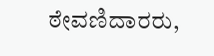ಠೇವಣಿದಾರರು,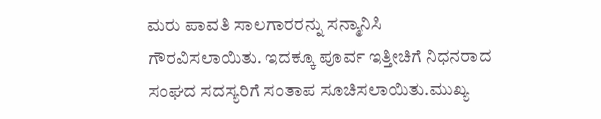ಮರು ಪಾವತಿ ಸಾಲಗಾರರನ್ನು ಸನ್ಮಾನಿಸಿ ಗೌರವಿಸಲಾಯಿತು. ಇದಕ್ಕೂ ಪೂರ್ವ ಇತ್ತೀಚಿಗೆ ನಿಧನರಾದ ಸಂಘದ ಸದಸ್ಯರಿಗೆ ಸಂತಾಪ ಸೂಚಿಸಲಾಯಿತು.ಮುಖ್ಯ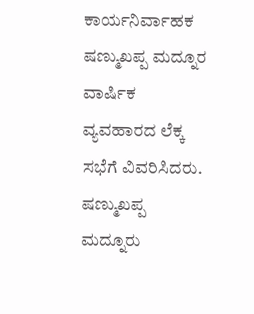ಕಾರ್ಯನಿರ್ವಾಹಕ ಷಣ್ಮುಖಪ್ಪ ಮದ್ನೂರ ವಾರ್ಷಿಕ ವ್ಯವಹಾರದ ಲೆಕ್ಕ ಸಭೆಗೆ ವಿವರಿಸಿದರು.
ಷಣ್ಮುಖಪ್ಪ ಮದ್ನೂರು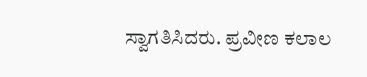ಸ್ವಾಗತಿಸಿದರು. ಪ್ರವೀಣ ಕಲಾಲ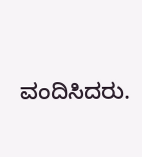ವಂದಿಸಿದರು.